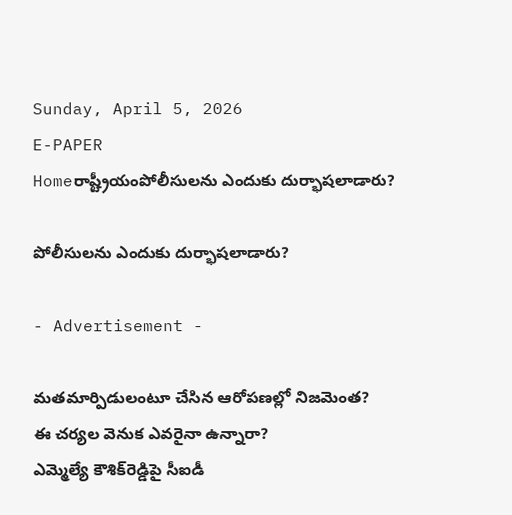Sunday, April 5, 2026
E-PAPER
Homeరాష్ట్రీయంపోలీసులను ఎందుకు దుర్భాషలాడారు?

పోలీసులను ఎందుకు దుర్భాషలాడారు?

- Advertisement -

మతమార్పిడులంటూ చేసిన ఆరోపణల్లో నిజమెంత?
ఈ చర్యల వెనుక ఎవరైనా ఉన్నారా?
ఎమ్మెల్యే కౌశిక్‌రెడ్డిపై సీఐడీ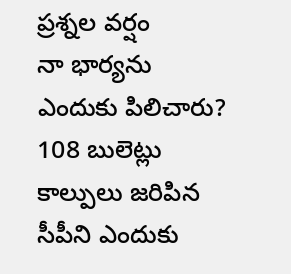ప్రశ్నల వర్షం
నా భార్యను ఎందుకు పిలిచారు?
108 బులెట్లు కాల్పులు జరిపిన సీపీని ఎందుకు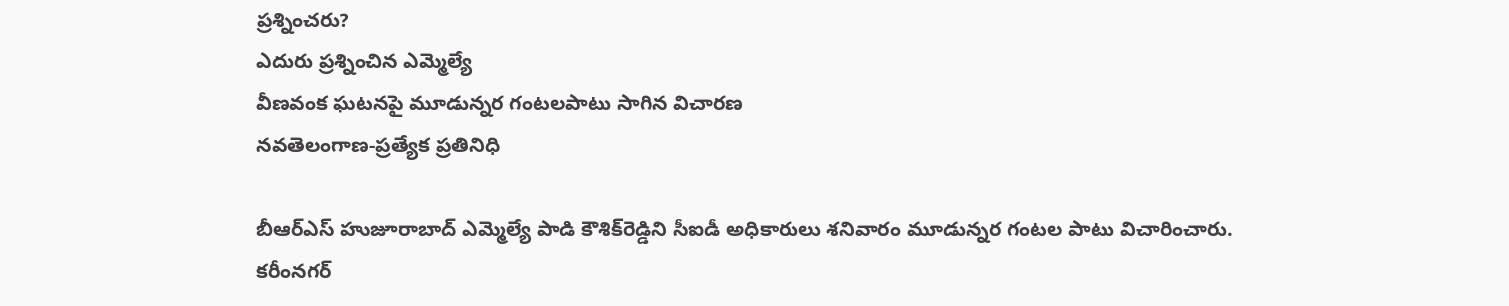ప్రశ్నించరు?
ఎదురు ప్రశ్నించిన ఎమ్మెల్యే
వీణవంక ఘటనపై మూడున్నర గంటలపాటు సాగిన విచారణ
నవతెలంగాణ-ప్రత్యేక ప్రతినిధి

బీఆర్‌ఎస్‌ హుజూరాబాద్‌ ఎమ్మెల్యే పాడి కౌశిక్‌రెడ్డిని సీఐడీ అధికారులు శనివారం మూడున్నర గంటల పాటు విచారించారు. కరీంనగర్‌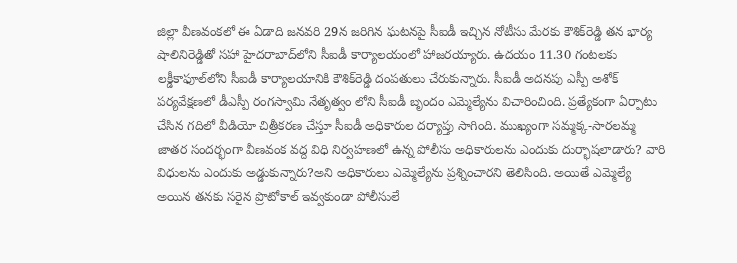జిల్లా వీణవంకలో ఈ ఏడాది జనవరి 29న జరిగిన ఘటనపై సీఐడీ ఇచ్చిన నోటీసు మేరకు కౌశిక్‌రెడ్డి తన భార్య షాలినిరెడ్డితో సహా హైదరాబాద్‌లోని సీఐడీ కార్యాలయంలో హాజరయ్యారు. ఉదయం 11.30 గంటలకు లక్డీకాఫూల్‌లోని సీఐడీ కార్యాలయానికి కౌశిక్‌రెడ్డి దంపతులు చేరుకున్నారు. సీఐడీ అదనపు ఎస్పీ అశోక్‌ పర్యవేక్షణలో డీఎస్పీ రంగస్వామి నేతృత్వం లోని సీఐడీ బృందం ఎమ్మెల్యేను విచారించింది. ప్రత్యేకంగా ఏర్పాటు చేసిన గదిలో వీడియో చిత్రీకరణ చేస్తూ సీఐడీ అధికారుల దర్యాప్తు సాగింది. ముఖ్యంగా సమ్మక్క-సారలమ్మ జాతర సందర్భంగా వీణవంక వద్ద విధి నిర్వహణలో ఉన్న పోలీసు అధికారులను ఎందుకు దుర్భాషలాడారు? వారి విధులను ఎందుకు అడ్డుకున్నారు?అని అధికారులు ఎమ్మెల్యేను ప్రశ్నించారని తెలిసింది. అయితే ఎమ్మెల్యే అయిన తనకు సరైన ప్రొటోకాల్‌ ఇవ్వకుండా పోలీసులే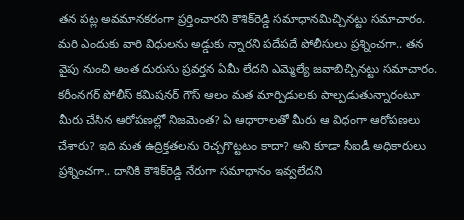తన పట్ల అవమానకరంగా ప్రర్తించారని కౌశిక్‌రెడ్డి సమాధానమిచ్చినట్టు సమాచారం. మరి ఎందుకు వారి విధులను అడ్డుకు న్నారని పదేపదే పోలీసులు ప్రశ్నించగా.. తన వైపు నుంచి అంత దురుసు ప్రవర్తన ఏమీ లేదని ఎమ్మెల్యే జవాబిచ్చినట్టు సమాచారం. కరీంనగర్‌ పోలీస్‌ కమిషనర్‌ గౌస్‌ ఆలం మత మార్పిడులకు పాల్పడుతున్నారంటూ మీరు చేసిన ఆరోపణల్లో నిజమెంత? ఏ ఆధారాలతో మీరు ఆ విధంగా ఆరోపణలు చేశారు? ఇది మత ఉద్రిక్తతలను రెచ్చగొట్టటం కాదా? అని కూడా సీఐడీ అధికారులు ప్రశ్నించగా.. దానికి కౌశిక్‌రెడ్డి నేరుగా సమాధానం ఇవ్వలేదని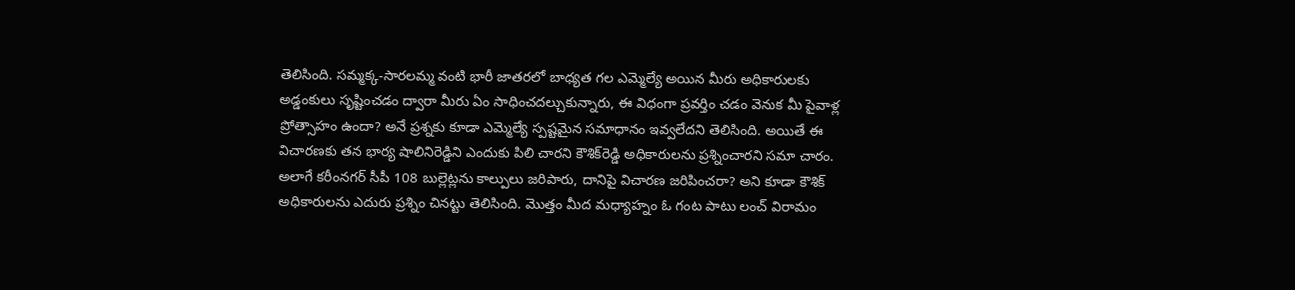తెలిసింది. సమ్మక్క-సారలమ్మ వంటి భారీ జాతరలో బాధ్యత గల ఎమ్మెల్యే అయిన మీరు అధికారులకు అడ్డంకులు సృష్టించడం ద్వారా మీరు ఏం సాధించదల్చుకున్నారు, ఈ విధంగా ప్రవర్తిం చడం వెనుక మీ పైవాళ్ల ప్రోత్సాహం ఉందా? అనే ప్రశ్నకు కూడా ఎమ్మెల్యే స్పష్టమైన సమాధానం ఇవ్వలేదని తెలిసింది. అయితే ఈ విచారణకు తన భార్య షాలినిరెడ్డిని ఎందుకు పిలి చారని కౌశిక్‌రెడ్డి అధికారులను ప్రశ్నించారని సమా చారం. అలాగే కరీంనగర్‌ సీపీ 108 బుల్లెట్లను కాల్పులు జరిపారు, దానిపై విచారణ జరిపించరా? అని కూడా కౌశిక్‌ అధికారులను ఎదురు ప్రశ్నిం చినట్టు తెలిసింది. మొత్తం మీద మధ్యాహ్నం ఓ గంట పాటు లంచ్‌ విరామం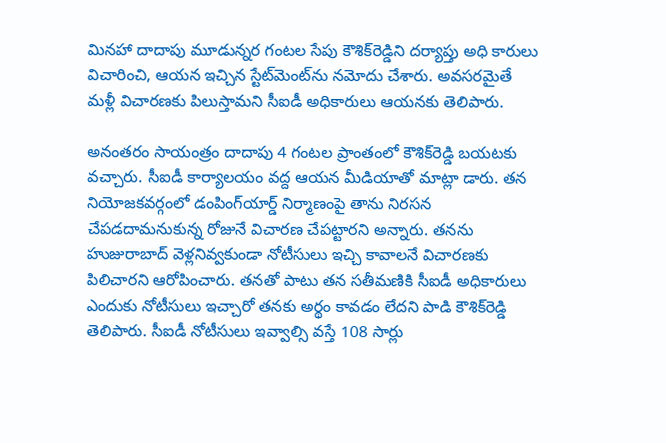మినహా దాదాపు మూడున్నర గంటల సేపు కౌశిక్‌రెడ్డిని దర్యాప్తు అధి కారులు విచారించి, ఆయన ఇచ్చిన స్టేట్‌మెంట్‌ను నమోదు చేశారు. అవసరమైతే మళ్లీ విచారణకు పిలుస్తామని సీఐడీ అధికారులు ఆయనకు తెలిపారు.

అనంతరం సాయంత్రం దాదాపు 4 గంటల ప్రాంతంలో కౌశిక్‌రెడ్డి బయటకు వచ్చారు. సీఐడీ కార్యాలయం వద్ద ఆయన మీడియాతో మాట్లా డారు. తన నియోజకవర్గంలో డంపింగ్‌యార్డ్‌ నిర్మాణంపై తాను నిరసన చేపడదామనుకున్న రోజునే విచారణ చేపట్టారని అన్నారు. తనను హుజురాబాద్‌ వెళ్లనివ్వకుండా నోటీసులు ఇచ్చి కావాలనే విచారణకు పిలిచారని ఆరోపించారు. తనతో పాటు తన సతీమణికి సీఐడీ అధికారులు ఎందుకు నోటీసులు ఇచ్చారో తనకు అర్థం కావడం లేదని పాడి కౌశిక్‌రెడ్డి తెలిపారు. సీఐడీ నోటీసులు ఇవ్వాల్సి వస్తే 108 సార్లు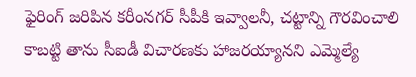ఫైరింగ్‌ జరిపిన కరీంనగర్‌ సీపీకి ఇవ్వాలనీ, చట్టాన్ని గౌరవించాలి కాబట్టి తాను సీఐడీ విచారణకు హాజరయ్యానని ఎమ్మెల్యే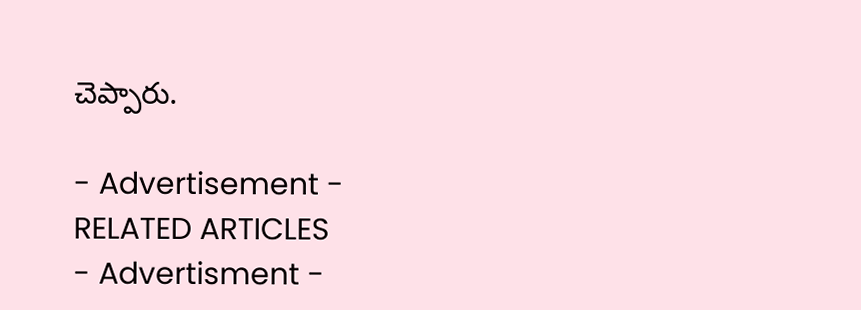చెప్పారు.

- Advertisement -
RELATED ARTICLES
- Advertisment -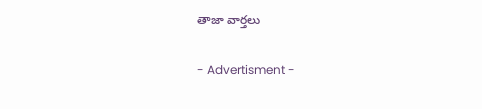తాజా వార్తలు

- Advertisment -